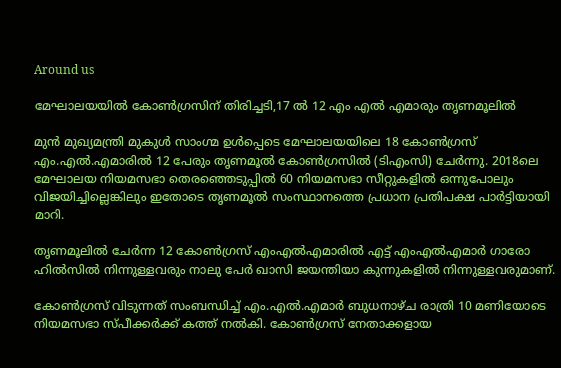Around us

മേഘാലയയിൽ കോൺഗ്രസിന് തിരിച്ചടി,17 ൽ 12 എം എൽ എമാരും തൃണമൂലിൽ

മുന്‍ മുഖ്യമന്ത്രി മുകുള്‍ സാംഗ്മ ഉള്‍പ്പെടെ മേഘാലയയിലെ 18 കോണ്‍ഗ്രസ് എം.എല്‍.എമാരില്‍ 12 പേരും തൃണമൂല്‍ കോണ്‍ഗ്രസില്‍ (ടിഎംസി) ചേര്‍ന്നു. 2018ലെ മേഘാലയ നിയമസഭാ തെരഞ്ഞെടുപ്പില്‍ 60 നിയമസഭാ സീറ്റുകളില്‍ ഒന്നുപോലും വിജയിച്ചില്ലെങ്കിലും ഇതോടെ തൃണമൂല്‍ സംസ്ഥാനത്തെ പ്രധാന പ്രതിപക്ഷ പാര്‍ട്ടിയായി മാറി.

തൃണമൂലില്‍ ചേര്‍ന്ന 12 കോണ്‍ഗ്രസ് എംഎല്‍എമാരില്‍ എട്ട് എംഎല്‍എമാര്‍ ഗാരോ ഹില്‍സില്‍ നിന്നുള്ളവരും നാലു പേര്‍ ഖാസി ജയന്തിയാ കുന്നുകളില്‍ നിന്നുള്ളവരുമാണ്.

കോണ്‍ഗ്രസ് വിടുന്നത് സംബന്ധിച്ച് എം.എല്‍.എമാര്‍ ബുധനാഴ്ച രാത്രി 10 മണിയോടെ നിയമസഭാ സ്പീക്കര്‍ക്ക് കത്ത് നല്‍കി. കോണ്‍ഗ്രസ് നേതാക്കളായ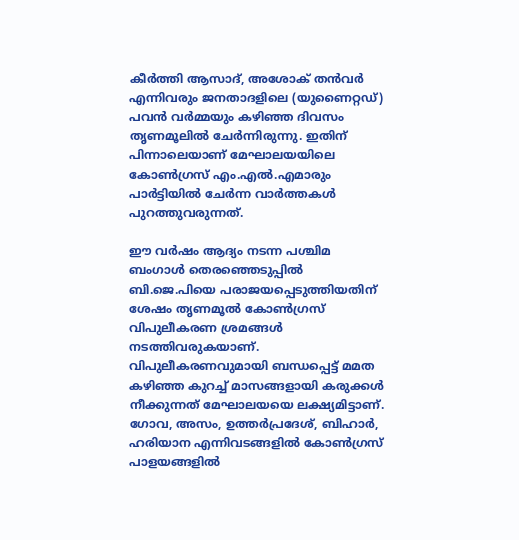കീര്‍ത്തി ആസാദ്, അശോക് തന്‍വര്‍ എന്നിവരും ജനതാദളിലെ (യുണൈറ്റഡ്) പവന്‍ വര്‍മ്മയും കഴിഞ്ഞ ദിവസം തൃണമൂലില്‍ ചേര്‍ന്നിരുന്നു. ഇതിന് പിന്നാലെയാണ് മേഘാലയയിലെ കോണ്‍ഗ്രസ് എം.എല്‍.എമാരും പാര്‍ട്ടിയില്‍ ചേര്‍ന്ന വാര്‍ത്തകള്‍ പുറത്തുവരുന്നത്.

ഈ വര്‍ഷം ആദ്യം നടന്ന പശ്ചിമ ബംഗാള്‍ തെരഞ്ഞെടുപ്പില്‍ ബി.ജെ.പിയെ പരാജയപ്പെടുത്തിയതിന് ശേഷം തൃണമൂല്‍ കോണ്‍ഗ്രസ് വിപുലീകരണ ശ്രമങ്ങള്‍ നടത്തിവരുകയാണ്. വിപുലീകരണവുമായി ബന്ധപ്പെട്ട് മമത കഴിഞ്ഞ കുറച്ച് മാസങ്ങളായി കരുക്കള്‍ നീക്കുന്നത് മേഘാലയയെ ലക്ഷ്യമിട്ടാണ്. ഗോവ, അസം, ഉത്തര്‍പ്രദേശ്, ബിഹാര്‍, ഹരിയാന എന്നിവടങ്ങളില്‍ കോണ്‍ഗ്രസ് പാളയങ്ങളില്‍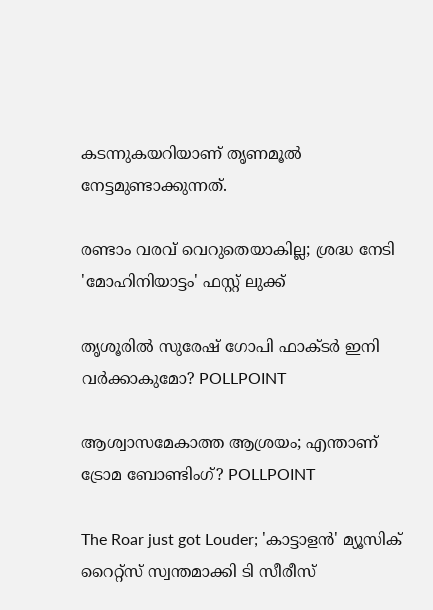കടന്നുകയറിയാണ് തൃണമൂല്‍ നേട്ടമുണ്ടാക്കുന്നത്.

രണ്ടാം വരവ് വെറുതെയാകില്ല; ശ്രദ്ധ നേടി 'മോഹിനിയാട്ടം' ഫസ്റ്റ് ലുക്ക്

തൃശൂരില്‍ സുരേഷ് ഗോപി ഫാക്ടര്‍ ഇനി വര്‍ക്കാകുമോ? POLLPOINT

ആശ്വാസമേകാത്ത ആശ്രയം; എന്താണ് ട്രോമ ബോണ്ടിംഗ്? POLLPOINT

The Roar just got Louder; 'കാട്ടാളൻ' മ്യൂസിക് റൈറ്റ്സ് സ്വന്തമാക്കി ടി സീരീസ്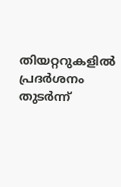തിയറ്ററുകളിൽ പ്രദർശനം തുടർന്ന്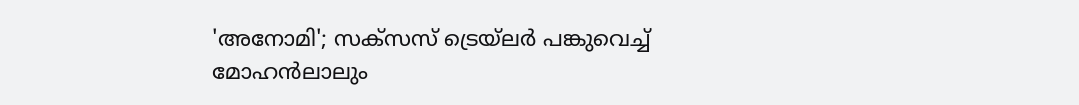'അനോമി'; സക്സസ് ട്രെയ്‌ലർ പങ്കുവെച്ച് മോഹൻലാലും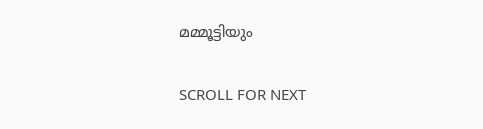മമ്മൂട്ടിയും

SCROLL FOR NEXT